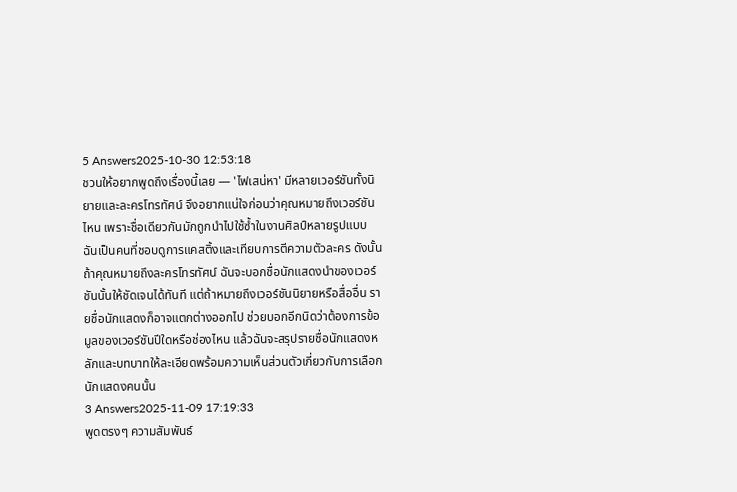5 Answers2025-10-30 12:53:18
ชวนให้อยากพูดถึงเรื่องนี้เลย — 'ไฟเสน่หา' มีหลายเวอร์ชันทั้งนิยายและละครโทรทัศน์ จึงอยากแน่ใจก่อนว่าคุณหมายถึงเวอร์ชันไหน เพราะชื่อเดียวกันมักถูกนำไปใช้ซ้ำในงานศิลป์หลายรูปแบบ
ฉันเป็นคนที่ชอบดูการแคสติ้งและเทียบการตีความตัวละคร ดังนั้นถ้าคุณหมายถึงละครโทรทัศน์ ฉันจะบอกชื่อนักแสดงนำของเวอร์ชันนั้นให้ชัดเจนได้ทันที แต่ถ้าหมายถึงเวอร์ชันนิยายหรือสื่ออื่น รายชื่อนักแสดงก็อาจแตกต่างออกไป ช่วยบอกอีกนิดว่าต้องการข้อมูลของเวอร์ชันปีใดหรือช่องไหน แล้วฉันจะสรุปรายชื่อนักแสดงหลักและบทบาทให้ละเอียดพร้อมความเห็นส่วนตัวเกี่ยวกับการเลือกนักแสดงคนนั้น
3 Answers2025-11-09 17:19:33
พูดตรงๆ ความสัมพันธ์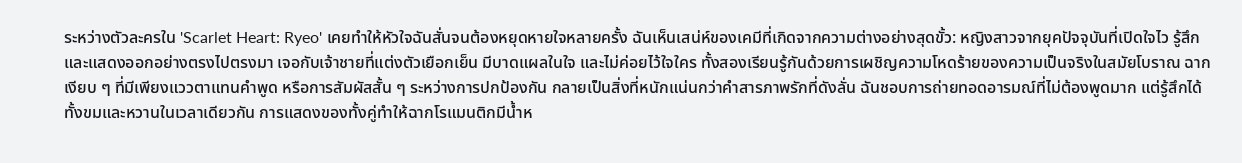ระหว่างตัวละครใน 'Scarlet Heart: Ryeo' เคยทำให้หัวใจฉันสั่นจนต้องหยุดหายใจหลายครั้ง ฉันเห็นเสน่ห์ของเคมีที่เกิดจากความต่างอย่างสุดขั้ว: หญิงสาวจากยุคปัจจุบันที่เปิดใจไว รู้สึกและแสดงออกอย่างตรงไปตรงมา เจอกับเจ้าชายที่แต่งตัวเยือกเย็น มีบาดแผลในใจ และไม่ค่อยไว้ใจใคร ทั้งสองเรียนรู้กันด้วยการเผชิญความโหดร้ายของความเป็นจริงในสมัยโบราณ ฉากเงียบ ๆ ที่มีเพียงแววตาแทนคำพูด หรือการสัมผัสสั้น ๆ ระหว่างการปกป้องกัน กลายเป็นสิ่งที่หนักแน่นกว่าคำสารภาพรักที่ดังลั่น ฉันชอบการถ่ายทอดอารมณ์ที่ไม่ต้องพูดมาก แต่รู้สึกได้ทั้งขมและหวานในเวลาเดียวกัน การแสดงของทั้งคู่ทำให้ฉากโรแมนติกมีน้ำห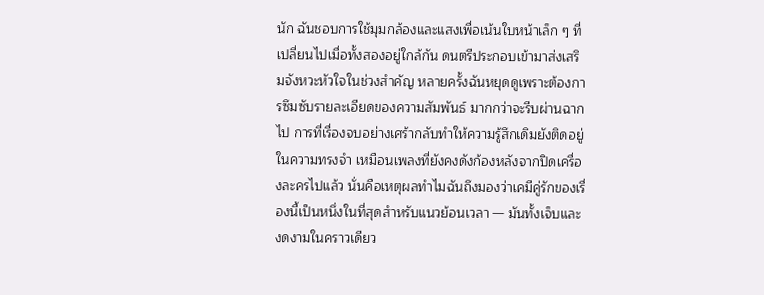นัก ฉันชอบการใช้มุมกล้องและแสงเพื่อเน้นใบหน้าเล็ก ๆ ที่เปลี่ยนไปเมื่อทั้งสองอยู่ใกล้กัน ดนตรีประกอบเข้ามาส่งเสริมจังหวะหัวใจในช่วงสำคัญ หลายครั้งฉันหยุดดูเพราะต้องการซึมซับรายละเอียดของความสัมพันธ์ มากกว่าจะรีบผ่านฉากไป การที่เรื่องจบอย่างเศร้ากลับทำให้ความรู้สึกเดิมยังติดอยู่ในความทรงจำ เหมือนเพลงที่ยังคงดังก้องหลังจากปิดเครื่องละครไปแล้ว นั่นคือเหตุผลทำไมฉันถึงมองว่าเคมีคู่รักของเรื่องนี้เป็นหนึ่งในที่สุดสำหรับแนวย้อนเวลา — มันทั้งเจ็บและงดงามในคราวเดียว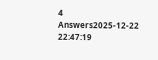4 Answers2025-12-22 22:47:19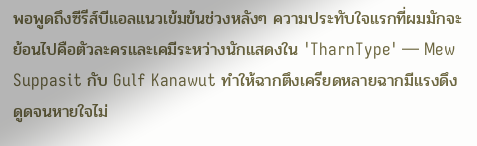พอพูดถึงซีรีส์บีแอลแนวเข้มข้นช่วงหลังๆ ความประทับใจแรกที่ผมมักจะย้อนไปคือตัวละครและเคมีระหว่างนักแสดงใน 'TharnType' — Mew Suppasit กับ Gulf Kanawut ทำให้ฉากตึงเครียดหลายฉากมีแรงดึงดูดจนหายใจไม่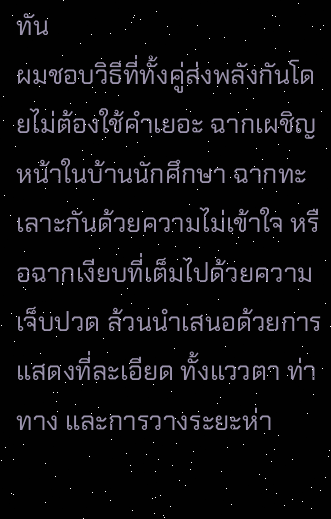ทัน
ผมชอบวิธีที่ทั้งคู่ส่งพลังกันโดยไม่ต้องใช้คำเยอะ ฉากเผชิญหน้าในบ้านนักศึกษา ฉากทะเลาะกันด้วยความไม่เข้าใจ หรือฉากเงียบที่เต็มไปด้วยความเจ็บปวด ล้วนนำเสนอด้วยการแสดงที่ละเอียด ทั้งแววตา ท่าทาง และการวางระยะห่า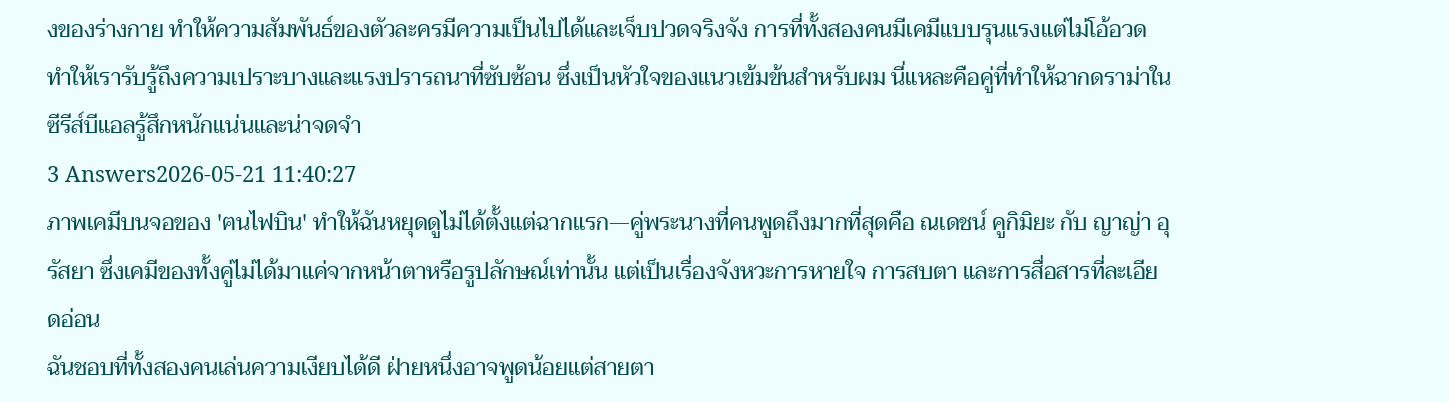งของร่างกาย ทำให้ความสัมพันธ์ของตัวละครมีความเป็นไปได้และเจ็บปวดจริงจัง การที่ทั้งสองคนมีเคมีแบบรุนแรงแต่ไม่โอ้อวด ทำให้เรารับรู้ถึงความเปราะบางและแรงปรารถนาที่ซับซ้อน ซึ่งเป็นหัวใจของแนวเข้มข้นสำหรับผม นี่แหละคือคู่ที่ทำให้ฉากดราม่าในซีรีส์บีแอลรู้สึกหนักแน่นและน่าจดจำ
3 Answers2026-05-21 11:40:27
ภาพเคมีบนจอของ 'ฅนไฟบิน' ทำให้ฉันหยุดดูไม่ได้ตั้งแต่ฉากแรก—คู่พระนางที่คนพูดถึงมากที่สุดคือ ณเดชน์ คูกิมิยะ กับ ญาญ่า อุรัสยา ซึ่งเคมีของทั้งคู่ไม่ได้มาแค่จากหน้าตาหรือรูปลักษณ์เท่านั้น แต่เป็นเรื่องจังหวะการหายใจ การสบตา และการสื่อสารที่ละเอียดอ่อน
ฉันชอบที่ทั้งสองคนเล่นความเงียบได้ดี ฝ่ายหนึ่งอาจพูดน้อยแต่สายตา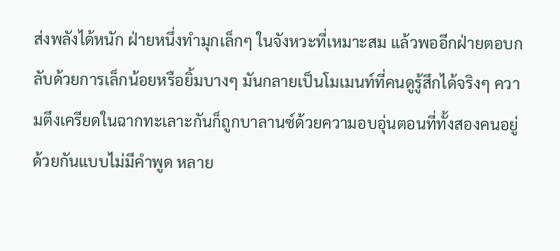ส่งพลังได้หนัก ฝ่ายหนึ่งทำมุกเล็กๆ ในจังหวะที่เหมาะสม แล้วพออีกฝ่ายตอบกลับด้วยการเล็กน้อยหรือยิ้มบางๆ มันกลายเป็นโมเมนท์ที่คนดูรู้สึกได้จริงๆ ความตึงเครียดในฉากทะเลาะกันก็ถูกบาลานซ์ด้วยความอบอุ่นตอนที่ทั้งสองคนอยู่ด้วยกันแบบไม่มีคำพูด หลาย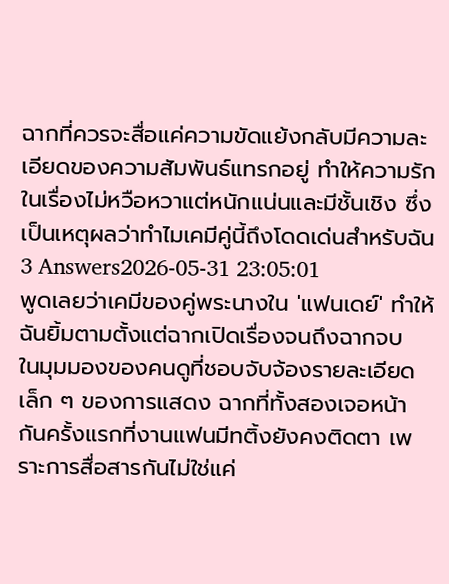ฉากที่ควรจะสื่อแค่ความขัดแย้งกลับมีความละเอียดของความสัมพันธ์แทรกอยู่ ทำให้ความรักในเรื่องไม่หวือหวาแต่หนักแน่นและมีชั้นเชิง ซึ่งเป็นเหตุผลว่าทำไมเคมีคู่นี้ถึงโดดเด่นสำหรับฉัน
3 Answers2026-05-31 23:05:01
พูดเลยว่าเคมีของคู่พระนางใน 'แฟนเดย์' ทำให้ฉันยิ้มตามตั้งแต่ฉากเปิดเรื่องจนถึงฉากจบ
ในมุมมองของคนดูที่ชอบจับจ้องรายละเอียดเล็ก ๆ ของการแสดง ฉากที่ทั้งสองเจอหน้ากันครั้งแรกที่งานแฟนมีทติ้งยังคงติดตา เพราะการสื่อสารกันไม่ใช่แค่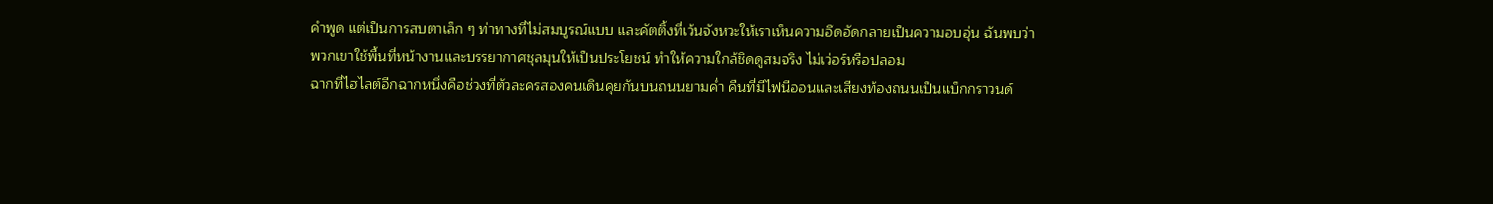คำพูด แต่เป็นการสบตาเล็ก ๆ ท่าทางที่ไม่สมบูรณ์แบบ และคัตติ้งที่เว้นจังหวะให้เราเห็นความอึดอัดกลายเป็นความอบอุ่น ฉันพบว่าพวกเขาใช้พื้นที่หน้างานและบรรยากาศชุลมุนให้เป็นประโยชน์ ทำให้ความใกล้ชิดดูสมจริง ไม่เว่อร์หรือปลอม
ฉากที่ไฮไลต์อีกฉากหนึ่งคือช่วงที่ตัวละครสองคนเดินคุยกันบนถนนยามค่ำ คืนที่มีไฟนีออนและเสียงท้องถนนเป็นแบ็กกราวนด์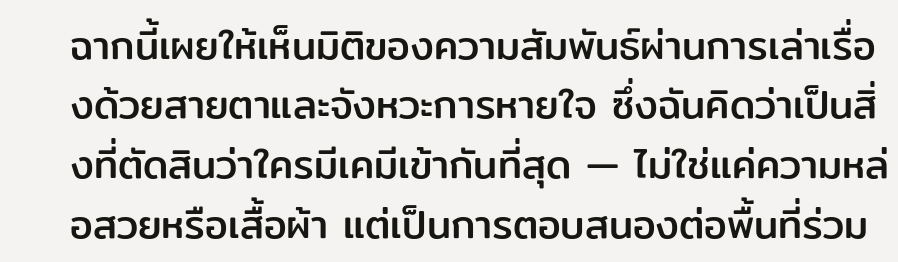ฉากนี้เผยให้เห็นมิติของความสัมพันธ์ผ่านการเล่าเรื่องด้วยสายตาและจังหวะการหายใจ ซึ่งฉันคิดว่าเป็นสิ่งที่ตัดสินว่าใครมีเคมีเข้ากันที่สุด — ไม่ใช่แค่ความหล่อสวยหรือเสื้อผ้า แต่เป็นการตอบสนองต่อพื้นที่ร่วม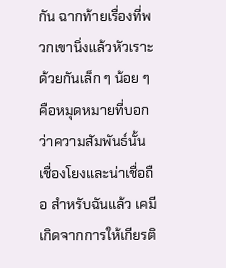กัน ฉากท้ายเรื่องที่พวกเขานิ่งแล้วหัวเราะด้วยกันเล็ก ๆ น้อย ๆ คือหมุดหมายที่บอกว่าความสัมพันธ์นั้นเชื่องโยงและน่าเชื่อถือ สำหรับฉันแล้ว เคมีเกิดจากการให้เกียรติ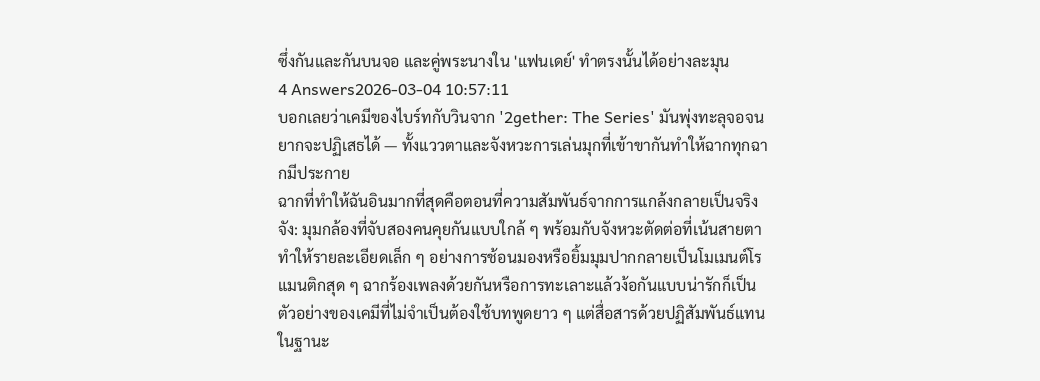ซึ่งกันและกันบนจอ และคู่พระนางใน 'แฟนเดย์' ทำตรงนั้นได้อย่างละมุน
4 Answers2026-03-04 10:57:11
บอกเลยว่าเคมีของไบร์ทกับวินจาก '2gether: The Series' มันพุ่งทะลุจอจนยากจะปฏิเสธได้ — ทั้งแววตาและจังหวะการเล่นมุกที่เข้าขากันทำให้ฉากทุกฉากมีประกาย
ฉากที่ทำให้ฉันอินมากที่สุดคือตอนที่ความสัมพันธ์จากการแกล้งกลายเป็นจริงจัง: มุมกล้องที่จับสองคนคุยกันแบบใกล้ ๆ พร้อมกับจังหวะตัดต่อที่เน้นสายตา ทำให้รายละเอียดเล็ก ๆ อย่างการช้อนมองหรือยิ้มมุมปากกลายเป็นโมเมนต์โรแมนติกสุด ๆ ฉากร้องเพลงด้วยกันหรือการทะเลาะแล้วง้อกันแบบน่ารักก็เป็นตัวอย่างของเคมีที่ไม่จำเป็นต้องใช้บทพูดยาว ๆ แต่สื่อสารด้วยปฏิสัมพันธ์แทน
ในฐานะ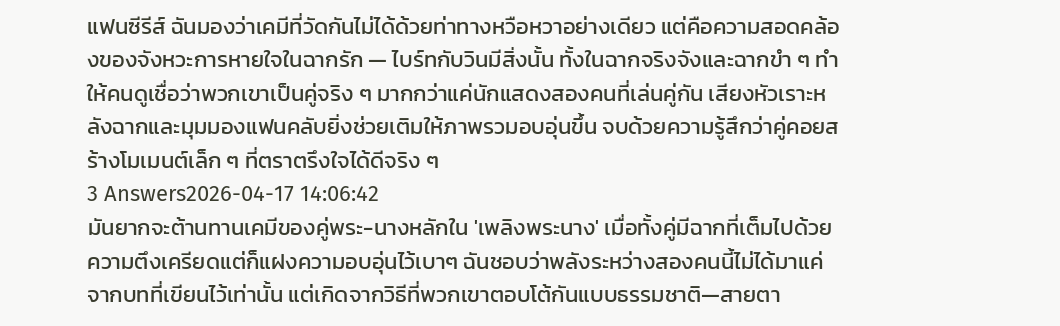แฟนซีรีส์ ฉันมองว่าเคมีที่วัดกันไม่ได้ด้วยท่าทางหวือหวาอย่างเดียว แต่คือความสอดคล้องของจังหวะการหายใจในฉากรัก — ไบร์ทกับวินมีสิ่งนั้น ทั้งในฉากจริงจังและฉากขำ ๆ ทำให้คนดูเชื่อว่าพวกเขาเป็นคู่จริง ๆ มากกว่าแค่นักแสดงสองคนที่เล่นคู่กัน เสียงหัวเราะหลังฉากและมุมมองแฟนคลับยิ่งช่วยเติมให้ภาพรวมอบอุ่นขึ้น จบด้วยความรู้สึกว่าคู่คอยสร้างโมเมนต์เล็ก ๆ ที่ตราตรึงใจได้ดีจริง ๆ
3 Answers2026-04-17 14:06:42
มันยากจะต้านทานเคมีของคู่พระ-นางหลักใน 'เพลิงพระนาง' เมื่อทั้งคู่มีฉากที่เต็มไปด้วยความตึงเครียดแต่ก็แฝงความอบอุ่นไว้เบาๆ ฉันชอบว่าพลังระหว่างสองคนนี้ไม่ได้มาแค่จากบทที่เขียนไว้เท่านั้น แต่เกิดจากวิธีที่พวกเขาตอบโต้กันแบบธรรมชาติ—สายตา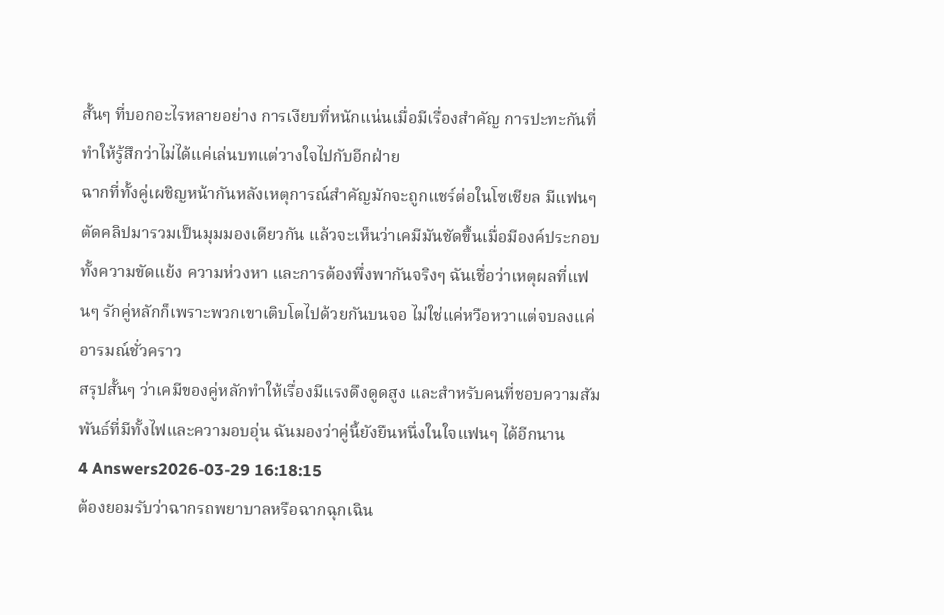สั้นๆ ที่บอกอะไรหลายอย่าง การเงียบที่หนักแน่นเมื่อมีเรื่องสำคัญ การปะทะกันที่ทำให้รู้สึกว่าไม่ได้แค่เล่นบทแต่วางใจไปกับอีกฝ่าย
ฉากที่ทั้งคู่เผชิญหน้ากันหลังเหตุการณ์สำคัญมักจะถูกแชร์ต่อในโซเชียล มีแฟนๆ ตัดคลิปมารวมเป็นมุมมองเดียวกัน แล้วจะเห็นว่าเคมีมันชัดขึ้นเมื่อมีองค์ประกอบทั้งความขัดแย้ง ความห่วงหา และการต้องพึ่งพากันจริงๆ ฉันเชื่อว่าเหตุผลที่แฟนๆ รักคู่หลักก็เพราะพวกเขาเติบโตไปด้วยกันบนจอ ไม่ใช่แค่หวือหวาแต่จบลงแค่อารมณ์ชั่วคราว
สรุปสั้นๆ ว่าเคมีของคู่หลักทำให้เรื่องมีแรงดึงดูดสูง และสำหรับคนที่ชอบความสัมพันธ์ที่มีทั้งไฟและความอบอุ่น ฉันมองว่าคู่นี้ยังยืนหนึ่งในใจแฟนๆ ได้อีกนาน
4 Answers2026-03-29 16:18:15
ต้องยอมรับว่าฉากรถพยาบาลหรือฉากฉุกเฉิน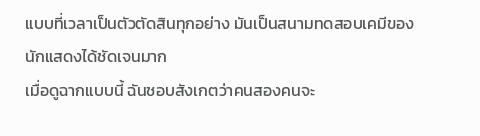แบบที่เวลาเป็นตัวตัดสินทุกอย่าง มันเป็นสนามทดสอบเคมีของนักแสดงได้ชัดเจนมาก
เมื่อดูฉากแบบนี้ ฉันชอบสังเกตว่าคนสองคนจะ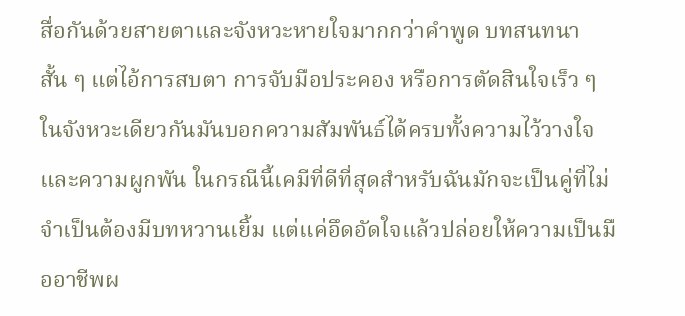สื่อกันด้วยสายตาและจังหวะหายใจมากกว่าคำพูด บทสนทนาสั้น ๆ แต่ไอ้การสบตา การจับมือประคอง หรือการตัดสินใจเร็ว ๆ ในจังหวะเดียวกันมันบอกความสัมพันธ์ได้ครบทั้งความไว้วางใจและความผูกพัน ในกรณีนี้เคมีที่ดีที่สุดสำหรับฉันมักจะเป็นคู่ที่ไม่จำเป็นต้องมีบทหวานเยิ้ม แต่แค่อึดอัดใจแล้วปล่อยให้ความเป็นมืออาชีพผ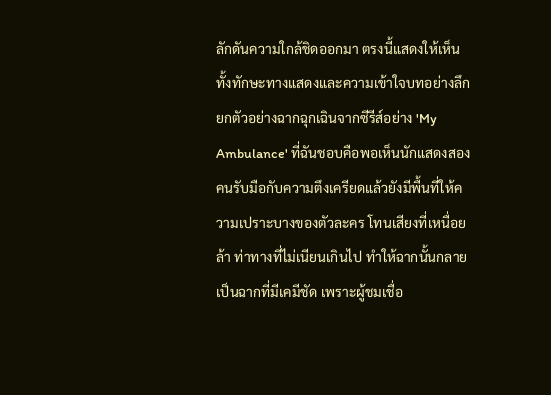ลักดันความใกล้ชิดออกมา ตรงนี้แสดงให้เห็นทั้งทักษะทางแสดงและความเข้าใจบทอย่างลึก
ยกตัวอย่างฉากฉุกเฉินจากซีรีส์อย่าง 'My Ambulance' ที่ฉันชอบคือพอเห็นนักแสดงสองคนรับมือกับความตึงเครียดแล้วยังมีพื้นที่ให้ความเปราะบางของตัวละคร โทนเสียงที่เหนื่อยล้า ท่าทางที่ไม่เนียนเกินไป ทำให้ฉากนั้นกลายเป็นฉากที่มีเคมีชัด เพราะผู้ชมเชื่อ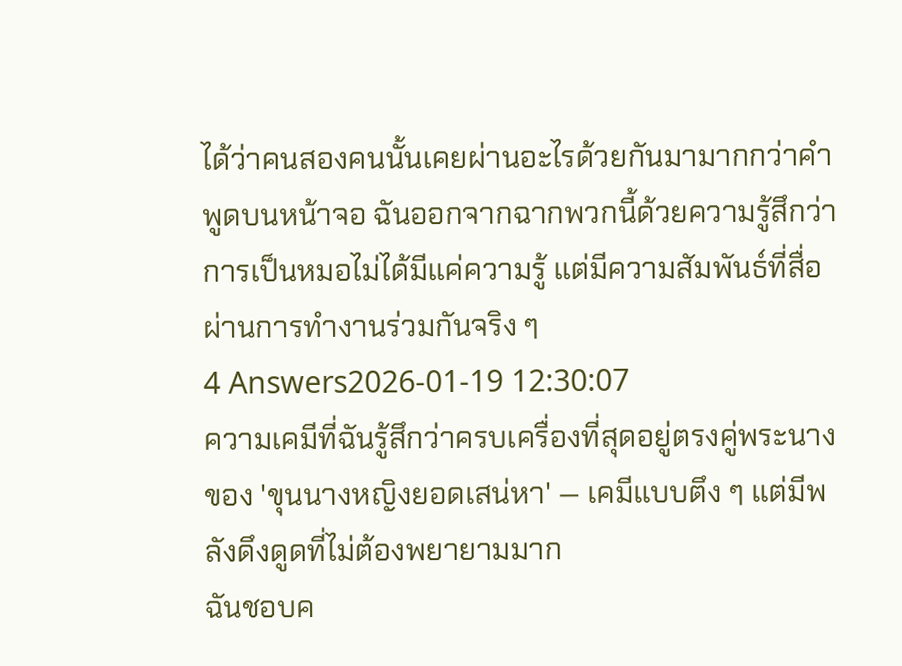ได้ว่าคนสองคนนั้นเคยผ่านอะไรด้วยกันมามากกว่าคำพูดบนหน้าจอ ฉันออกจากฉากพวกนี้ด้วยความรู้สึกว่าการเป็นหมอไม่ได้มีแค่ความรู้ แต่มีความสัมพันธ์ที่สื่อผ่านการทำงานร่วมกันจริง ๆ
4 Answers2026-01-19 12:30:07
ความเคมีที่ฉันรู้สึกว่าครบเครื่องที่สุดอยู่ตรงคู่พระนางของ 'ขุนนางหญิงยอดเสน่หา' — เคมีแบบตึง ๆ แต่มีพลังดึงดูดที่ไม่ต้องพยายามมาก
ฉันชอบค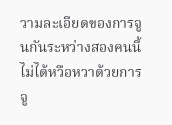วามละเอียดของการจูนกันระหว่างสองคนนี้ ไม่ได้หวือหวาด้วยการจู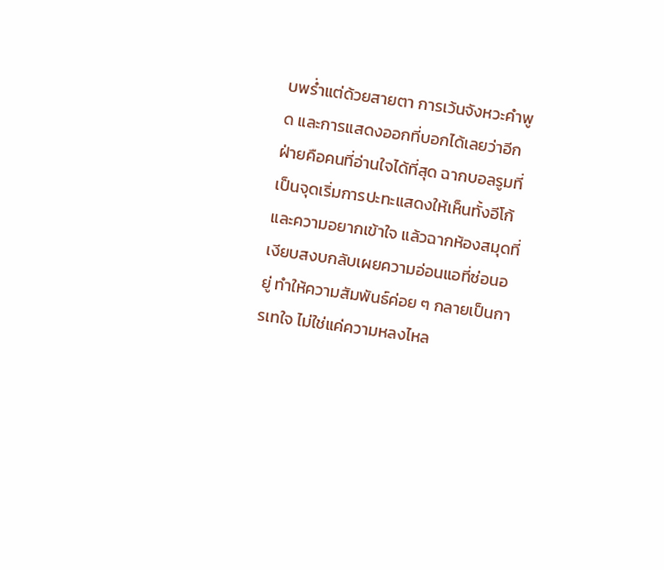บพร่ำแต่ด้วยสายตา การเว้นจังหวะคำพูด และการแสดงออกที่บอกได้เลยว่าอีกฝ่ายคือคนที่อ่านใจได้ที่สุด ฉากบอลรูมที่เป็นจุดเริ่มการปะทะแสดงให้เห็นทั้งอีโก้และความอยากเข้าใจ แล้วฉากห้องสมุดที่เงียบสงบกลับเผยความอ่อนแอที่ซ่อนอยู่ ทำให้ความสัมพันธ์ค่อย ๆ กลายเป็นการเทใจ ไม่ใช่แค่ความหลงไหล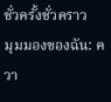ชั่วครั้งชั่วคราว
มุมมองของฉัน: ควา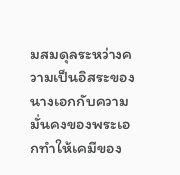มสมดุลระหว่างความเป็นอิสระของนางเอกกับความมั่นคงของพระเอกทำให้เคมีของ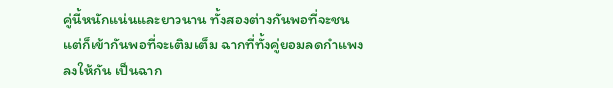คู่นี้หนักแน่นและยาวนาน ทั้งสองต่างกันพอที่จะชน แต่ก็เข้ากันพอที่จะเติมเต็ม ฉากที่ทั้งคู่ยอมลดกำแพงลงให้กัน เป็นฉาก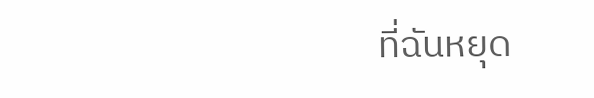ที่ฉันหยุด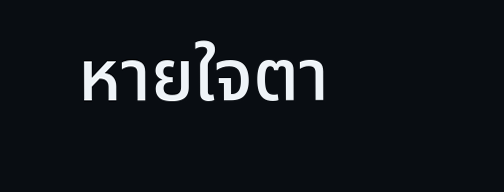หายใจตา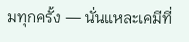มทุกครั้ง — นั่นแหละเคมีที่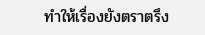ทำให้เรื่องยังตราตรึง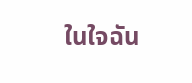ในใจฉัน